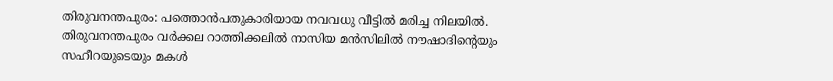തിരുവനന്തപുരം: പത്തൊൻപതുകാരിയായ നവവധു വീട്ടിൽ മരിച്ച നിലയിൽ. തിരുവനന്തപുരം വർക്കല റാത്തിക്കലിൽ നാസിയ മൻസിലിൽ നൗഷാദിന്റെയും സഹീറയുടെയും മകൾ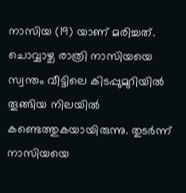നാസിയ (19) യാണ് മരിച്ചത്. ചൊവ്വാഴ്ച രാത്രി നാസിയയെ സ്വന്തം വീട്ടിലെ കിടപ്പുമുറിയിൽ തൂങ്ങിയ നിലയിൽ കണ്ടെത്തുകയായിരുന്നു. തുടർന്ന് നാസിയയെ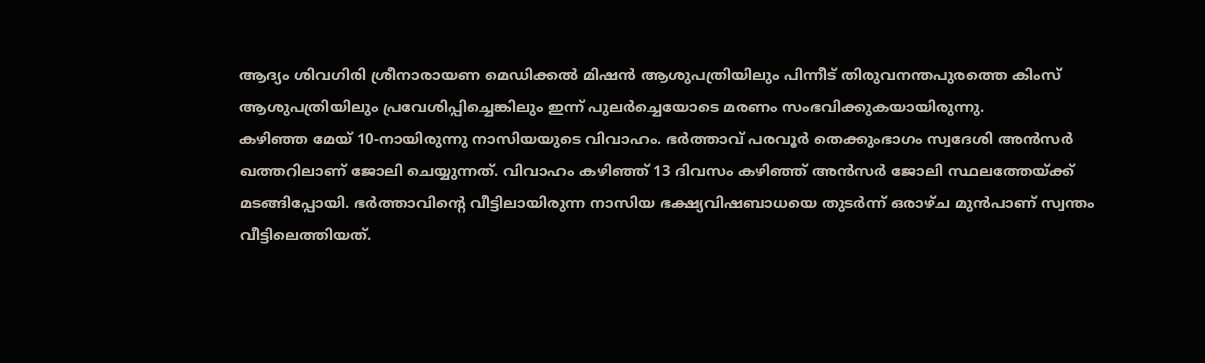ആദ്യം ശിവഗിരി ശ്രീനാരായണ മെഡിക്കൽ മിഷൻ ആശുപത്രിയിലും പിന്നീട് തിരുവനന്തപുരത്തെ കിംസ് ആശുപത്രിയിലും പ്രവേശിപ്പിച്ചെങ്കിലും ഇന്ന് പുലർച്ചെയോടെ മരണം സംഭവിക്കുകയായിരുന്നു.
കഴിഞ്ഞ മേയ് 10-നായിരുന്നു നാസിയയുടെ വിവാഹം. ഭർത്താവ് പരവൂർ തെക്കുംഭാഗം സ്വദേശി അൻസർ ഖത്തറിലാണ് ജോലി ചെയ്യുന്നത്. വിവാഹം കഴിഞ്ഞ് 13 ദിവസം കഴിഞ്ഞ് അൻസർ ജോലി സ്ഥലത്തേയ്ക്ക് മടങ്ങിപ്പോയി. ഭർത്താവിന്റെ വീട്ടിലായിരുന്ന നാസിയ ഭക്ഷ്യവിഷബാധയെ തുടർന്ന് ഒരാഴ്ച മുൻപാണ് സ്വന്തം വീട്ടിലെത്തിയത്.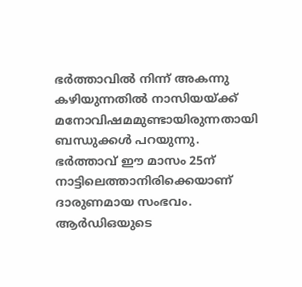ഭർത്താവിൽ നിന്ന് അകന്നു കഴിയുന്നതിൽ നാസിയയ്ക്ക് മനോവിഷമമുണ്ടായിരുന്നതായി ബന്ധുക്കൾ പറയുന്നു. ഭർത്താവ് ഈ മാസം 25ന് നാട്ടിലെത്താനിരിക്കെയാണ് ദാരുണമായ സംഭവം.
ആർഡിഒയുടെ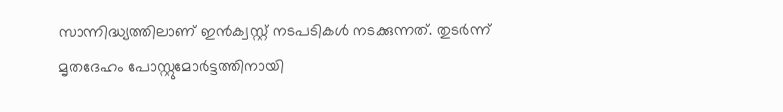സാന്നിദ്ധ്യത്തിലാണ് ഇൻക്വസ്റ്റ് നടപടികൾ നടക്കുന്നത്. തുടർന്ന് മൃതദേഹം പോസ്റ്റുമോർട്ടത്തിനായി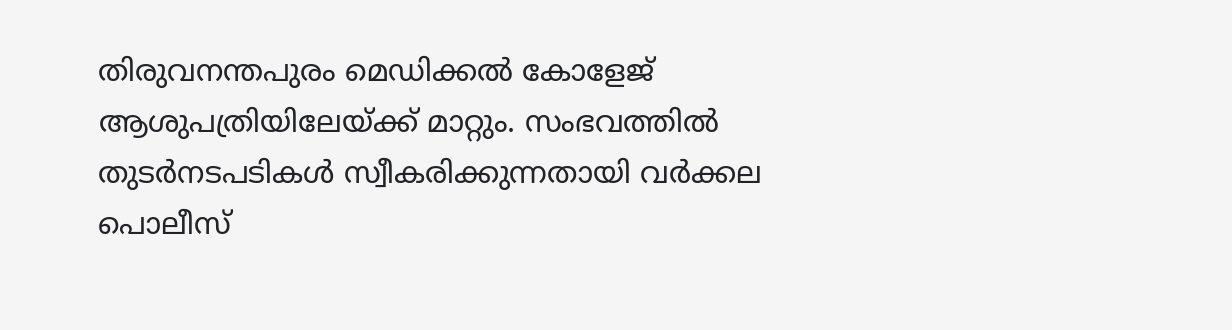തിരുവനന്തപുരം മെഡിക്കൽ കോളേജ് ആശുപത്രിയിലേയ്ക്ക് മാറ്റും. സംഭവത്തിൽ തുടർനടപടികൾ സ്വീകരിക്കുന്നതായി വർക്കല പൊലീസ്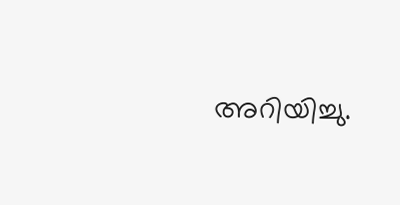അറിയിച്ചു.